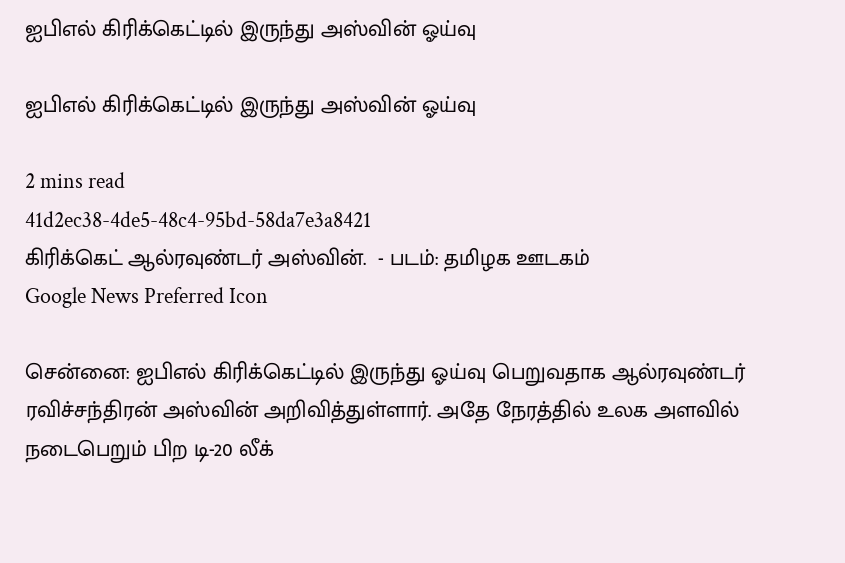ஐபிஎல் கிரிக்கெட்டில் இருந்து அஸ்வின் ஓய்வு

ஐபிஎல் கிரிக்கெட்டில் இருந்து அஸ்வின் ஓய்வு

2 mins read
41d2ec38-4de5-48c4-95bd-58da7e3a8421
கிரிக்கெட் ஆல்ரவுண்டர் அஸ்வின்.  - படம்: தமிழக ஊடகம்
Google News Preferred Icon

சென்னை: ஐபிஎல் கிரிக்கெட்டில் இருந்து ஓய்வு பெறுவதாக ஆல்ரவுண்டர் ரவிச்சந்திரன் அஸ்வின் அறிவித்துள்ளார். அதே நேரத்தில் உலக அளவில் நடைபெறும் பிற டி-20 லீக்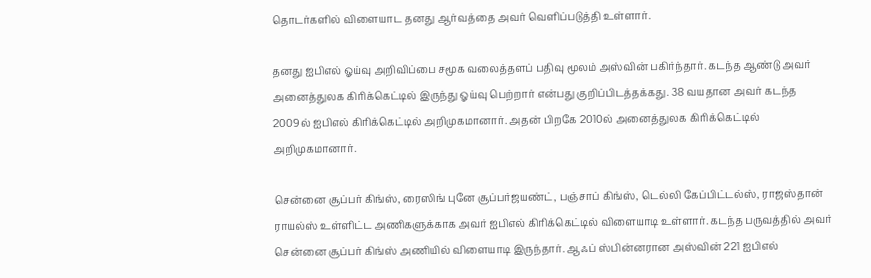தொடர்களில் விளையாட தனது ஆர்வத்தை அவர் வெளிப்படுத்தி உள்ளார்.

தனது ஐபிஎல் ஓய்வு அறிவிப்பை சமூக வலைத்தளப் பதிவு மூலம் அஸ்வின் பகிர்ந்தார். கடந்த ஆண்டு அவர் அனைத்துலக கிரிக்கெட்டில் இருந்து ஓய்வு பெற்றார் என்பது குறிப்பிடத்தக்கது. 38 வயதான அவர் கடந்த 2009ல் ஐபிஎல் கிரிக்கெட்டில் அறிமுகமானார். அதன் பிறகே 2010ல் அனைத்துலக கிரிக்கெட்டில் அறிமுகமானார்.

சென்னை சூப்பர் கிங்ஸ், ரைஸிங் புனே சூப்பர்ஜயண்ட், பஞ்சாப் கிங்ஸ், டெல்லி கேப்பிட்டல்ஸ், ராஜஸ்தான் ராயல்ஸ் உள்ளிட்ட அணிகளுக்காக அவர் ஐபிஎல் கிரிக்கெட்டில் விளையாடி உள்ளார். கடந்த பருவத்தில் அவர் சென்னை சூப்பர் கிங்ஸ் அணியில் விளையாடி இருந்தார். ஆஃப் ஸ்பின்னரான அஸ்வின் 221 ஐபிஎல்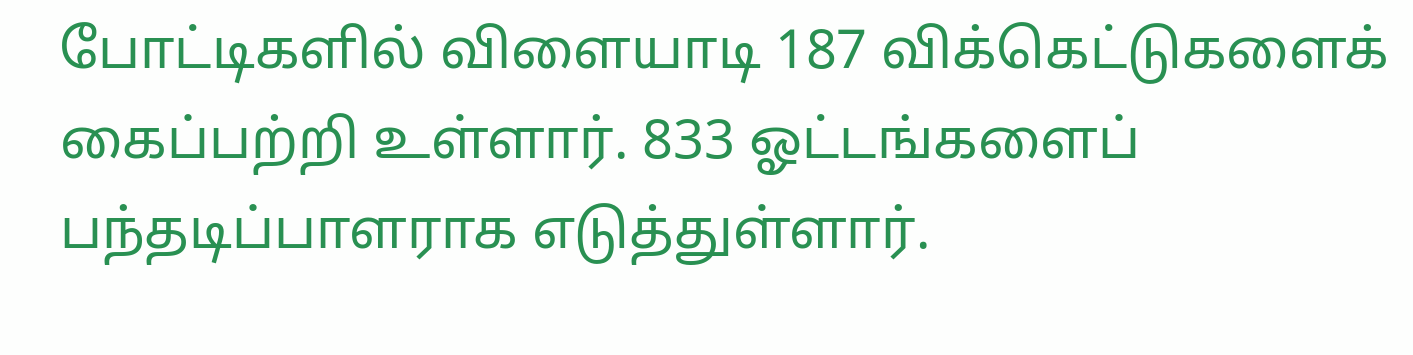போட்டிகளில் விளையாடி 187 விக்கெட்டுகளைக் கைப்பற்றி உள்ளார். 833 ஓட்டங்களைப் பந்தடிப்பாளராக எடுத்துள்ளார்.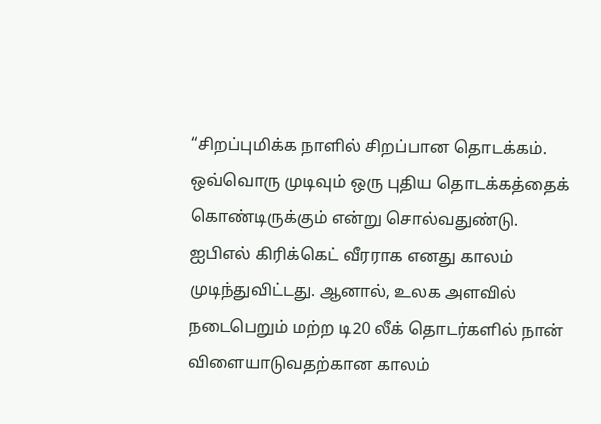“சிறப்புமிக்க நாளில் சிறப்பான தொடக்கம். ஒவ்வொரு முடிவும் ஒரு புதிய தொடக்கத்தைக் கொண்டிருக்கும் என்று சொல்வதுண்டு. ஐபிஎல் கிரிக்கெட் வீரராக எனது காலம் முடிந்துவிட்டது. ஆனால், உலக அளவில் நடைபெறும் மற்ற டி20 லீக் தொடர்களில் நான் விளையாடுவதற்கான காலம்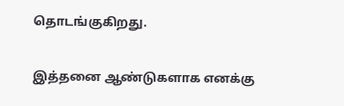தொடங்குகிறது.

இத்தனை ஆண்டுகளாக எனக்கு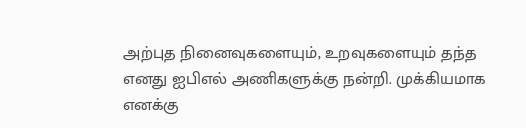அற்புத நினைவுகளையும், உறவுகளையும் தந்த எனது ஐபிஎல் அணிகளுக்கு நன்றி. முக்கியமாக எனக்கு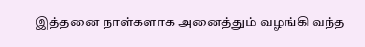இத்தனை நாள்களாக அனைத்தும் வழங்கி வந்த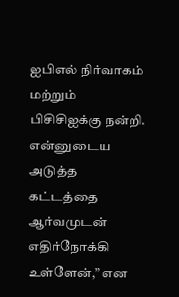ஐபிஎல் நிர்வாகம் மற்றும் பிசிசிஐக்கு நன்றி. என்னுடைய அடுத்த கட்டத்தை ஆர்வமுடன் எதிர்நோக்கி உள்ளேன்,” என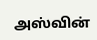அஸ்வின்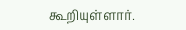கூறியுள்ளார்.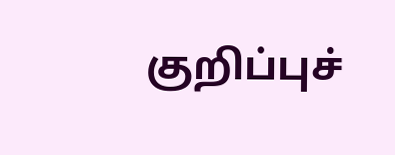குறிப்புச்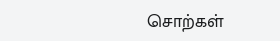சொற்கள்